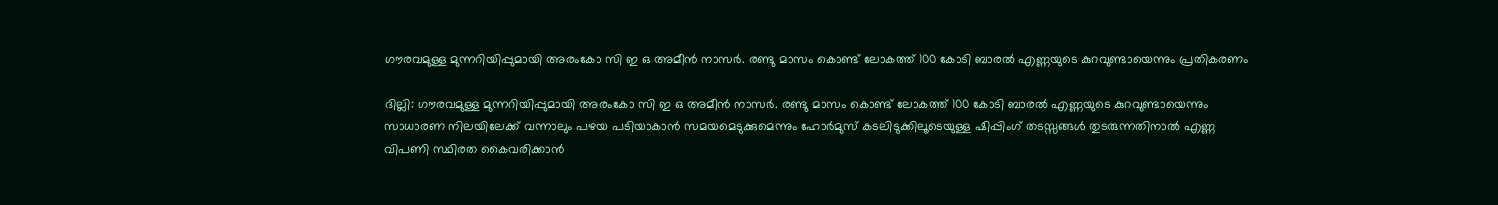ഗൗരവമുള്ള മുന്നറിയിപ്പുമായി അരംകോ സി ഇ ഒ അമീൻ നാസർ. രണ്ടു മാസം കൊണ്ട് ലോകത്ത് 100 കോടി ബാരൽ എണ്ണയുടെ കുറവുണ്ടായെന്നും പ്രതികരണം

ദില്ലി: ഗൗരവമുള്ള മുന്നറിയിപ്പുമായി അരംകോ സി ഇ ഒ അമീൻ നാസർ. രണ്ടു മാസം കൊണ്ട് ലോകത്ത് 100 കോടി ബാരൽ എണ്ണയുടെ കുറവുണ്ടായെന്നും സാധാരണ നിലയിലേക്ക് വന്നാലും പഴയ പടിയാകാൻ സമയമെടുക്കുമെന്നും ഹോർമുസ് കടലിടുക്കിലൂടെയുള്ള ഷിപ്പിംഗ് തടസ്സങ്ങൾ തുടരുന്നതിനാൽ എണ്ണ വിപണി സ്ഥിരത കൈവരിക്കാൻ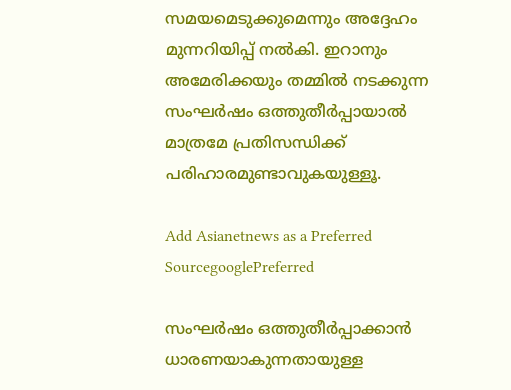സമയമെടുക്കുമെന്നും അദ്ദേഹം മുന്നറിയിപ്പ് നൽകി. ഇറാനും അമേരിക്കയും തമ്മിൽ നടക്കുന്ന സംഘർഷം ഒത്തുതീർപ്പായാൽ മാത്രമേ പ്രതിസന്ധിക്ക് പരിഹാരമുണ്ടാവുകയുള്ളൂ.

Add Asianetnews as a Preferred SourcegooglePreferred

സംഘര്‍ഷം ഒത്തുതീര്‍പ്പാക്കാൻ ധാരണയാകുന്നതായുള്ള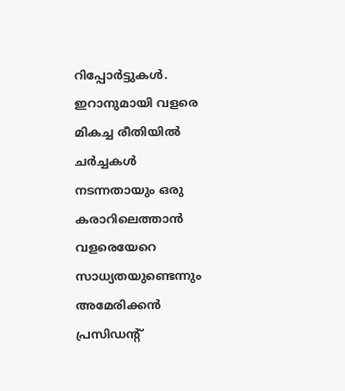റിപ്പോര്‍ട്ടുകൾ. ഇറാനുമായി വളരെ മികച്ച രീതിയിൽ ചർച്ചകൾ നടന്നതായും ഒരു കരാറിലെത്താൻ വളരെയേറെ സാധ്യതയുണ്ടെന്നും അമേരിക്കൻ പ്രസിഡന്റ്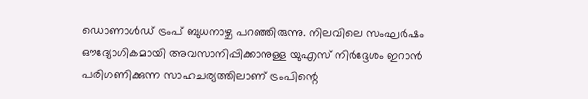ഡൊണാൾഡ് ട്രംപ് ബുധനാഴ്ച പറഞ്ഞിരുന്നു. നിലവിലെ സംഘർഷം ഔദ്യോഗികമായി അവസാനിപ്പിക്കാനുള്ള യുഎസ് നിർദ്ദേശം ഇറാൻ പരിഗണിക്കുന്ന സാഹചര്യത്തിലാണ് ട്രംപിന്റെ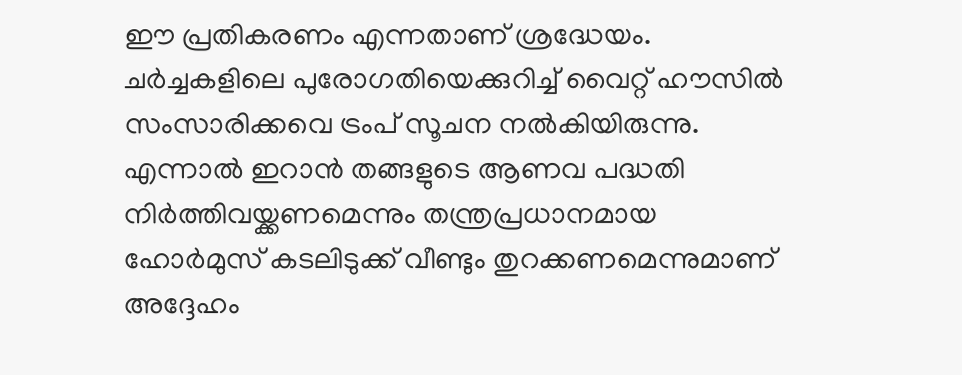ഈ പ്രതികരണം എന്നതാണ് ശ്രദ്ധേയം. ചർച്ചകളിലെ പുരോഗതിയെക്കുറിച്ച് വൈറ്റ് ഹൗസിൽ സംസാരിക്കവെ ട്രംപ് സൂചന നൽകിയിരുന്നു. എന്നാൽ ഇറാൻ തങ്ങളുടെ ആണവ പദ്ധതി നിർത്തിവയ്ക്കണമെന്നും തന്ത്രപ്രധാനമായ ഹോർമുസ് കടലിടുക്ക് വീണ്ടും തുറക്കണമെന്നുമാണ് അദ്ദേഹം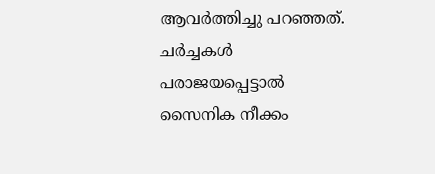ആവർത്തിച്ചു പറഞ്ഞത്. ചർച്ചകൾ പരാജയപ്പെട്ടാൽ സൈനിക നീക്കം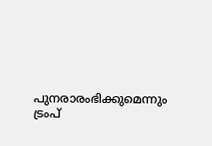പുനരാരംഭിക്കുമെന്നും ട്രംപ്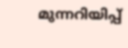മുന്നറിയിപ്പ്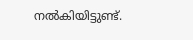നൽകിയിട്ടുണ്ട്.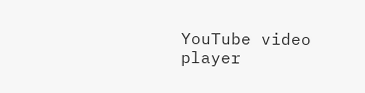YouTube video player